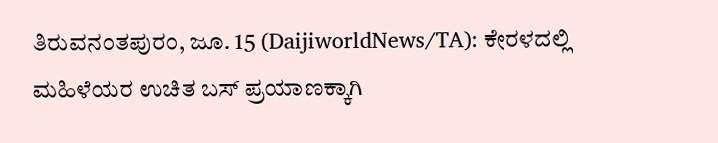ತಿರುವನಂತಪುರಂ, ಜೂ. 15 (DaijiworldNews/TA): ಕೇರಳದಲ್ಲಿ ಮಹಿಳೆಯರ ಉಚಿತ ಬಸ್ ಪ್ರಯಾಣಕ್ಕಾಗಿ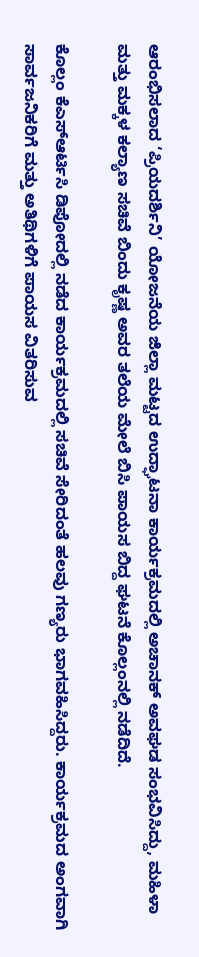ಆರಂಭಿಸಲಾದ ‘ಪ್ರಿಯದರ್ಶಿನಿ’ ಯೋಜನೆಯ ಜಿಲ್ಲಾ ಮಟ್ಟದ ಉದ್ಘಾಟನಾ ಕಾರ್ಯಕ್ರಮದಲ್ಲಿ ಅಚಾನಕ್ ಅವಘಡ ಸಂಭವಿಸಿದ್ದು, ಮಹಿಳಾ ಮತ್ತು ಮಕ್ಕಳ ಕಲ್ಯಾಣ ಸಚಿವೆ ಬಿಂದು ಕೃಷ್ಣ ಅವರ ತಲೆಯ ಮೇಲೆ ಬಿಸಿ ಪಾಯಸ ಬಿದ್ದ ಘಟನೆ ಕೊಲ್ಲಂನಲ್ಲಿ ನಡೆದಿದೆ.

ಕೊಲ್ಲಂ ಕೆಎಸ್ಆರ್ಟಿಸಿ ಡಿಪೋದಲ್ಲಿ ನಡೆದ ಕಾರ್ಯಕ್ರಮದಲ್ಲಿ ಸಚಿವೆ ಸೇರಿದಂತೆ ಹಲವು ಗಣ್ಯರು ಭಾಗವಹಿಸಿದ್ದರು. ಕಾರ್ಯಕ್ರಮದ ಅಂಗವಾಗಿ ಸಾರ್ವಜನಿಕರಿಗೆ ಮತ್ತು ಅತಿಥಿಗಳಿಗೆ ಪಾಯಸ ವಿತರಿಸುವ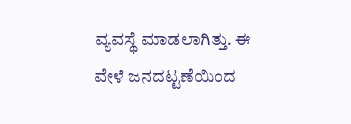ವ್ಯವಸ್ಥೆ ಮಾಡಲಾಗಿತ್ತು. ಈ ವೇಳೆ ಜನದಟ್ಟಣೆಯಿಂದ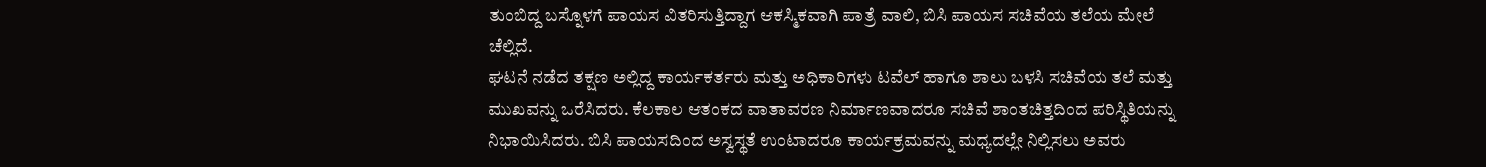ತುಂಬಿದ್ದ ಬಸ್ನೊಳಗೆ ಪಾಯಸ ವಿತರಿಸುತ್ತಿದ್ದಾಗ ಆಕಸ್ಮಿಕವಾಗಿ ಪಾತ್ರೆ ವಾಲಿ, ಬಿಸಿ ಪಾಯಸ ಸಚಿವೆಯ ತಲೆಯ ಮೇಲೆ ಚೆಲ್ಲಿದೆ.
ಘಟನೆ ನಡೆದ ತಕ್ಷಣ ಅಲ್ಲಿದ್ದ ಕಾರ್ಯಕರ್ತರು ಮತ್ತು ಅಧಿಕಾರಿಗಳು ಟವೆಲ್ ಹಾಗೂ ಶಾಲು ಬಳಸಿ ಸಚಿವೆಯ ತಲೆ ಮತ್ತು ಮುಖವನ್ನು ಒರೆಸಿದರು. ಕೆಲಕಾಲ ಆತಂಕದ ವಾತಾವರಣ ನಿರ್ಮಾಣವಾದರೂ ಸಚಿವೆ ಶಾಂತಚಿತ್ತದಿಂದ ಪರಿಸ್ಥಿತಿಯನ್ನು ನಿಭಾಯಿಸಿದರು. ಬಿಸಿ ಪಾಯಸದಿಂದ ಅಸ್ವಸ್ಥತೆ ಉಂಟಾದರೂ ಕಾರ್ಯಕ್ರಮವನ್ನು ಮಧ್ಯದಲ್ಲೇ ನಿಲ್ಲಿಸಲು ಅವರು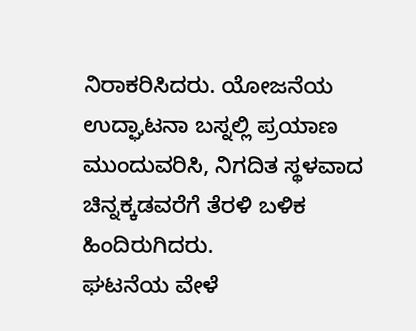ನಿರಾಕರಿಸಿದರು. ಯೋಜನೆಯ ಉದ್ಘಾಟನಾ ಬಸ್ನಲ್ಲಿ ಪ್ರಯಾಣ ಮುಂದುವರಿಸಿ, ನಿಗದಿತ ಸ್ಥಳವಾದ ಚಿನ್ನಕ್ಕಡವರೆಗೆ ತೆರಳಿ ಬಳಿಕ ಹಿಂದಿರುಗಿದರು.
ಘಟನೆಯ ವೇಳೆ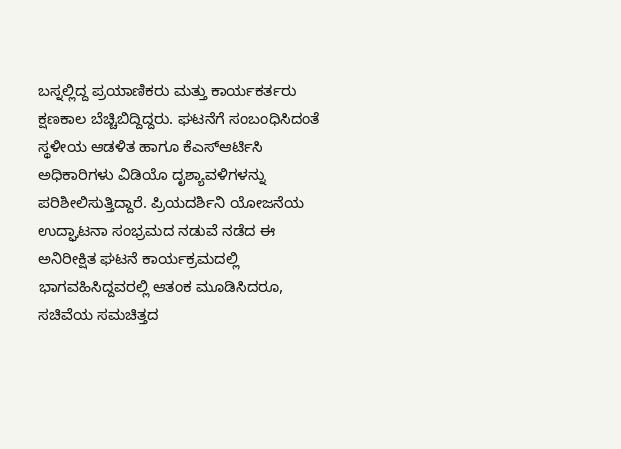ಬಸ್ನಲ್ಲಿದ್ದ ಪ್ರಯಾಣಿಕರು ಮತ್ತು ಕಾರ್ಯಕರ್ತರು ಕ್ಷಣಕಾಲ ಬೆಚ್ಚಿಬಿದ್ದಿದ್ದರು. ಘಟನೆಗೆ ಸಂಬಂಧಿಸಿದಂತೆ ಸ್ಥಳೀಯ ಆಡಳಿತ ಹಾಗೂ ಕೆಎಸ್ಆರ್ಟಿಸಿ ಅಧಿಕಾರಿಗಳು ವಿಡಿಯೊ ದೃಶ್ಯಾವಳಿಗಳನ್ನು ಪರಿಶೀಲಿಸುತ್ತಿದ್ದಾರೆ. ಪ್ರಿಯದರ್ಶಿನಿ ಯೋಜನೆಯ ಉದ್ಘಾಟನಾ ಸಂಭ್ರಮದ ನಡುವೆ ನಡೆದ ಈ ಅನಿರೀಕ್ಷಿತ ಘಟನೆ ಕಾರ್ಯಕ್ರಮದಲ್ಲಿ ಭಾಗವಹಿಸಿದ್ದವರಲ್ಲಿ ಆತಂಕ ಮೂಡಿಸಿದರೂ, ಸಚಿವೆಯ ಸಮಚಿತ್ತದ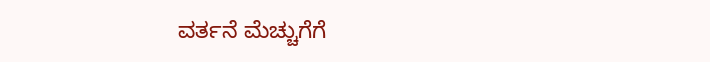ವರ್ತನೆ ಮೆಚ್ಚುಗೆಗೆ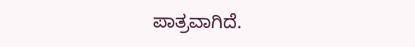ಪಾತ್ರವಾಗಿದೆ.